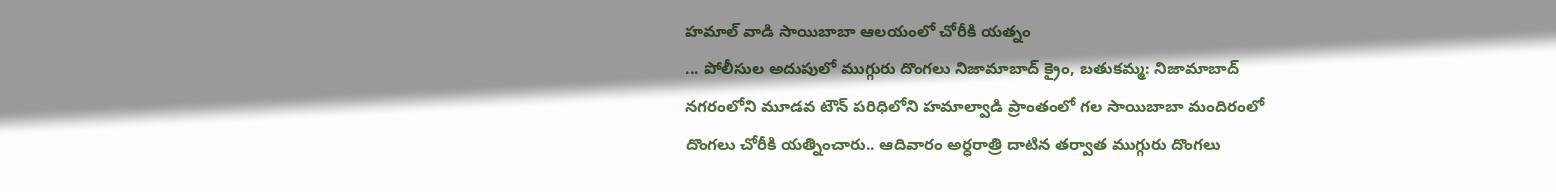హమాల్ వాడి సాయిబాబా ఆలయంలో చోరీకి యత్నం
... పోలీసుల అదుపులో ముగ్గురు దొంగలు నిజామాబాద్ క్రైం, బతుకమ్మ: నిజామాబాద్ నగరంలోని మూడవ టౌన్ పరిధిలోని హమాల్వాడి ప్రాంతంలో గల సాయిబాబా మందిరంలో దొంగలు చోరీకి యత్నించారు.. ఆదివారం అర్ధరాత్రి దాటిన తర్వాత ముగ్గురు దొంగలు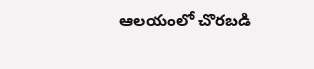ఆలయంలో చొరబడి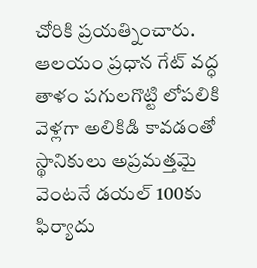చోరికి ప్రయత్నించారు. ఆలయం ప్రధాన గేట్ వద్ధ తాళం పగులగొట్టి లోపలికి వెళ్లగా అలికిడి కావడంతో స్థానికులు అప్రమత్తమై వెంటనే డయల్ 100కు ఫిర్యాదు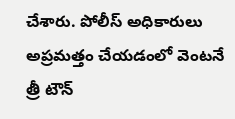చేశారు. పోలీస్ అధికారులు అప్రమత్తం చేయడంలో వెంటనే త్రీ టౌన్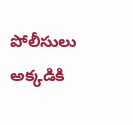పోలీసులు అక్కడికి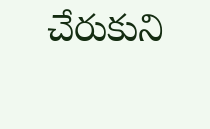చేరుకుని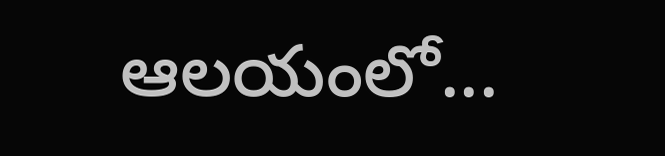ఆలయంలో...